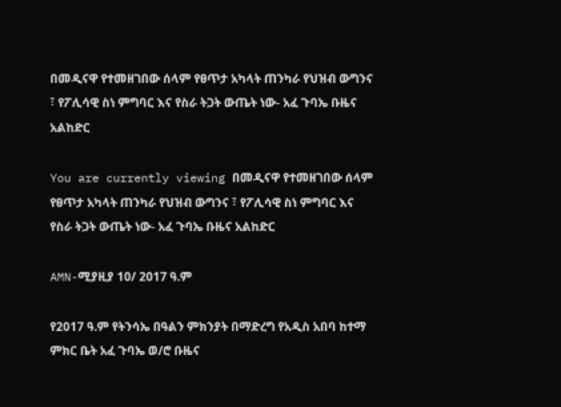በመዲናዋ የተመዘገበው ሰላም የፀጥታ አካላት ጠንካራ የህዝብ ውግንና ፣ የፖሊሳዊ ስነ ምግባር እና የስራ ትጋት ውጤት ነው- አፈ ጉባኤ ቡዜና አልከድር

You are currently viewing በመዲናዋ የተመዘገበው ሰላም የፀጥታ አካላት ጠንካራ የህዝብ ውግንና ፣ የፖሊሳዊ ስነ ምግባር እና የስራ ትጋት ውጤት ነው- አፈ ጉባኤ ቡዜና አልከድር

AMN-ሚያዚያ 10/ 2017 ዓ.ም

የ2017 ዓ.ም የትንሳኤ በዓልን ምክንያት በማድረግ የአዲስ አበባ ከተማ ምክር ቤት አፈ ጉባኤ ወ/ሮ ቡዜና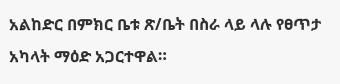አልከድር በምክር ቤቱ ጽ/ቤት በስራ ላይ ላሉ የፀጥታ አካላት ማዕድ አጋርተዋል።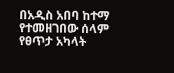በአዲስ አበባ ከተማ የተመዘገበው ሰላም የፀጥታ አካላት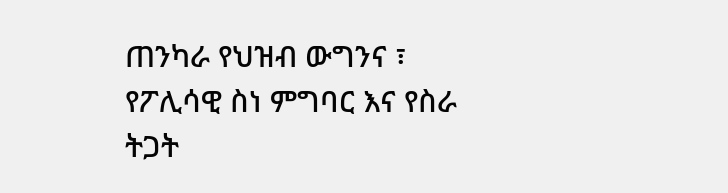ጠንካራ የህዝብ ውግንና ፣ የፖሊሳዊ ስነ ምግባር እና የስራ ትጋት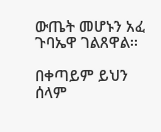ውጤት መሆኑን አፈ ጉባኤዋ ገልጸዋል፡፡

በቀጣይም ይህን ሰላም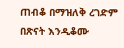ጠብቆ በማዝለቅ ረገድም በጽናት እንዲቆሙ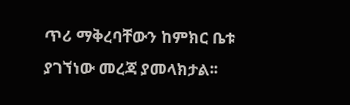ጥሪ ማቅረባቸውን ከምክር ቤቱ ያገኘነው መረጃ ያመላክታል፡፡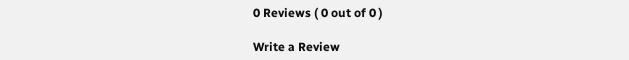0 Reviews ( 0 out of 0 )

Write a Review